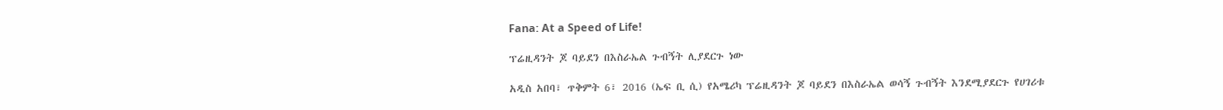Fana: At a Speed of Life!

ፕሬዚዳንት ጆ ባይደን በእስራኤል ጉብኝት ሊያደርጉ ነው

አዲስ አበባ፣ ጥቅምት 6፣ 2016 (ኤፍ ቢ ሲ) የአሜሪካ ፕሬዚዳንት ጆ ባይደን በእስራኤል ወሳኝ ጉብኝት እንደሚያደርጉ የሀገሪቱ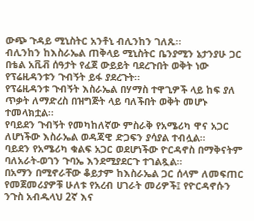ውጭ ጉዳይ ሚኒስትር አንቶኒ ብሊንከን ገለጹ፡፡
ብሊንከን ከእስራኤል ጠቅላይ ሚኒስትር ቤንያሚን ኔታንያሁ ጋር በቴል አቪቭ ሰዓታት የፈጀ ውይይት ባደረጉበት ወቅት ነው የፕሬዚዳንቱን ጉብኝት ይፋ ያደረጉት፡፡
የፕሬዚዳንቱ ጉብኝት እስራኤል በሃማስ ተዋጊዎች ላይ ከፍ ያለ ጥቃት ለማድረስ በዝግጅት ላይ ባለችበት ወቅት መሆኑ ተመላክቷል፡፡
የባይደን ጉብኝት የመካከለኛው ምስራቅ የአሜሪካ ዋና አጋር ለሆነችው እስራኤል ወዳጃዊ ድጋፍን ያሳያል ተብሏል።
ባይደን የአሜሪካ ቁልፍ አጋር ወደሆነችው ዮርዳኖስ በማቅናትም ባለአራት-ወገን ጉባኤ እንደሚያደርጉ ተገልጿል።
በአማን በሚኖራቸው ቆይታም ከእስራኤል ጋር ሰላም ለመፍጠር የመጀመሪያዎቹ ሁለቱ የአረብ ሀገራት መሪዎች፤ የዮርዳኖሱን ንጉስ አብዱላህ 2ኛ እና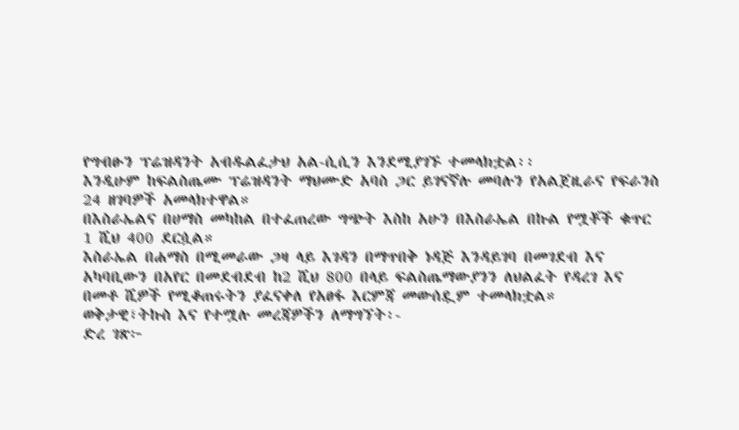የግብፁን ፕሬዝዳንት አብዱልፈታህ አል-ሲሲን እንደሚያገኙ ተመላክቷል፡፡
እንዲሁም ከፍልስጤሙ ፕሬዝዳንት ማህሙድ አባስ ጋር ይገናኛሉ መባሉን የአልጀዚራና የፍራንስ 24 ዘገባዎች አመላክተዋል።
በእስራኤልና በሀማስ መካከል በተፈጠረው ግጭት እስከ አሁን በእስራኤል በኩል የሟቾች ቁጥር 1 ሺህ 400 ደርሷል።
እስራኤል በሐማስ በሚመራው ጋዛ ላይ እገዳን በማጥበቅ ነዳጅ እንዳይገባ በመገደብ እና አካባቢውን በአየር በመደብደብ ከ2 ሺህ 800 በላይ ፍልስጤማውያንን ለህልፈት የዳረገ እና በመቶ ሺዎች የሚቆጠሩትን ያፈናቀለ የአፀፋ እርምጃ መውሰዷም ተመላክቷል።
ወቅታዊ፣ትኩስ እና የተሟሉ መረጃዎችን ለማግኘት፡-
ድረ ገጽ፦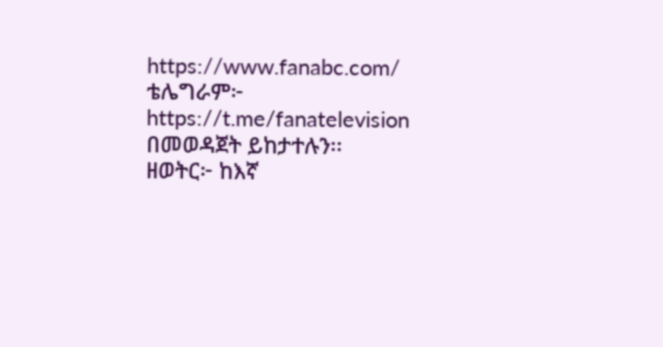https://www.fanabc.com/
ቴሌግራም፦ https://t.me/fanatelevision
በመወዳጀት ይከታተሉን፡፡
ዘወትር፦ ከእኛ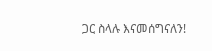ጋር ስላሉ እናመሰግናለን!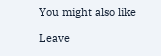You might also like

Leave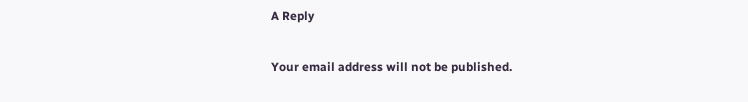A Reply

Your email address will not be published.